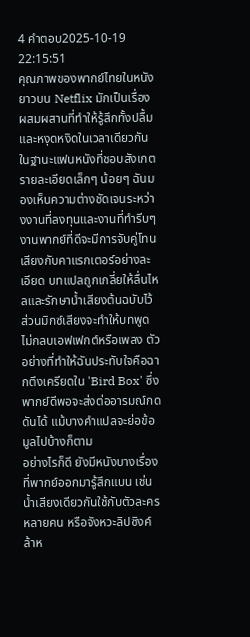4 คำตอบ2025-10-19 22:15:51
คุณภาพของพากย์ไทยในหนังยาวบน Netflix มักเป็นเรื่องผสมผสานที่ทำให้รู้สึกทั้งปลื้มและหงุดหงิดในเวลาเดียวกัน
ในฐานะแฟนหนังที่ชอบสังเกตรายละเอียดเล็กๆ น้อยๆ ฉันมองเห็นความต่างชัดเจนระหว่างงานที่ลงทุนและงานที่ทำรีบๆ งานพากย์ที่ดีจะมีการจับคู่โทนเสียงกับคาแรกเตอร์อย่างละเอียด บทแปลถูกเกลี่ยให้ลื่นไหลและรักษาน้ำเสียงต้นฉบับไว้ ส่วนมิกซ์เสียงจะทำให้บทพูดไม่กลบเอฟเฟกต์หรือเพลง ตัวอย่างที่ทำให้ฉันประทับใจคือฉากตึงเครียดใน 'Bird Box' ซึ่งพากย์ดีพอจะส่งต่ออารมณ์กดดันได้ แม้บางคำแปลจะย่อข้อมูลไปบ้างก็ตาม
อย่างไรก็ดี ยังมีหนังบางเรื่องที่พากย์ออกมารู้สึกแบน เช่น น้ำเสียงเดียวกันใช้กับตัวละครหลายคน หรือจังหวะลิปซิงค์ล้าห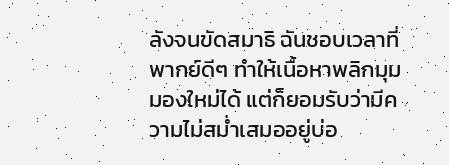ลังจนขัดสมาธิ ฉันชอบเวลาที่พากย์ดีๆ ทำให้เนื้อหาพลิกมุมมองใหม่ได้ แต่ก็ยอมรับว่ามีความไม่สม่ำเสมออยู่บ่อ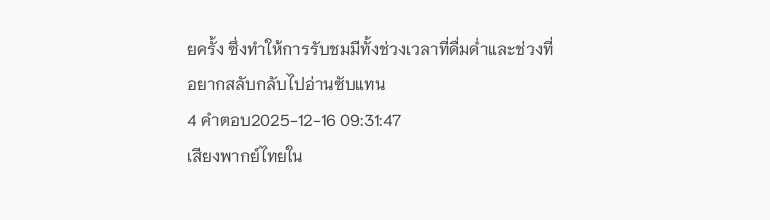ยครั้ง ซึ่งทำให้การรับชมมีทั้งช่วงเวลาที่ดื่มด่ำและช่วงที่อยากสลับกลับไปอ่านซับแทน
4 คำตอบ2025-12-16 09:31:47
เสียงพากย์ไทยใน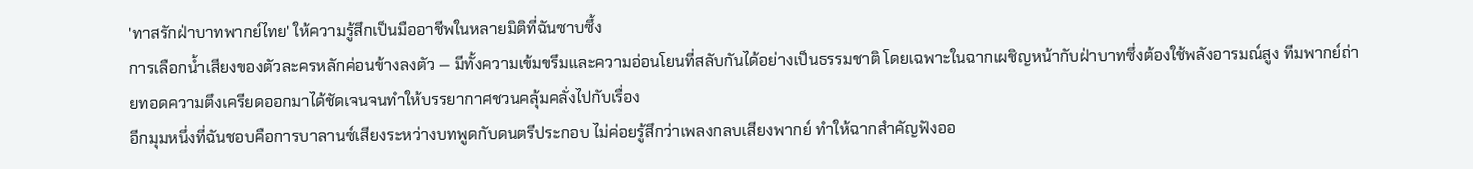'ทาสรักฝ่าบาทพากย์ไทย' ให้ความรู้สึกเป็นมืออาชีพในหลายมิติที่ฉันซาบซึ้ง
การเลือกน้ำเสียงของตัวละครหลักค่อนข้างลงตัว — มีทั้งความเข้มขรึมและความอ่อนโยนที่สลับกันได้อย่างเป็นธรรมชาติ โดยเฉพาะในฉากเผชิญหน้ากับฝ่าบาทซึ่งต้องใช้พลังอารมณ์สูง ทีมพากย์ถ่ายทอดความตึงเครียดออกมาได้ชัดเจนจนทำให้บรรยากาศชวนคลุ้มคลั่งไปกับเรื่อง
อีกมุมหนึ่งที่ฉันชอบคือการบาลานซ์เสียงระหว่างบทพูดกับดนตรีประกอบ ไม่ค่อยรู้สึกว่าเพลงกลบเสียงพากย์ ทำให้ฉากสำคัญฟังออ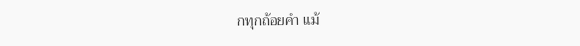กทุกถ้อยคำ แม้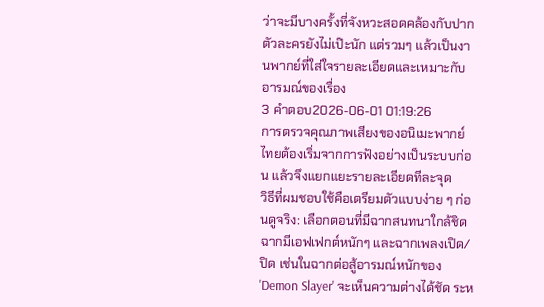ว่าจะมีบางครั้งที่จังหวะสอดคล้องกับปากตัวละครยังไม่เป๊ะนัก แต่รวมๆ แล้วเป็นงานพากย์ที่ใส่ใจรายละเอียดและเหมาะกับอารมณ์ของเรื่อง
3 คำตอบ2026-06-01 01:19:26
การตรวจคุณภาพเสียงของอนิเมะพากย์ไทยต้องเริ่มจากการฟังอย่างเป็นระบบก่อน แล้วจึงแยกแยะรายละเอียดทีละจุด
วิธีที่ผมชอบใช้คือเตรียมตัวแบบง่าย ๆ ก่อนดูจริง: เลือกตอนที่มีฉากสนทนาใกล้ชิด ฉากมีเอฟเฟกต์หนักๆ และฉากเพลงเปิด/ปิด เช่นในฉากต่อสู้อารมณ์หนักของ 'Demon Slayer' จะเห็นความต่างได้ชัด ระห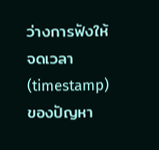ว่างการฟังให้จดเวลา (timestamp) ของปัญหา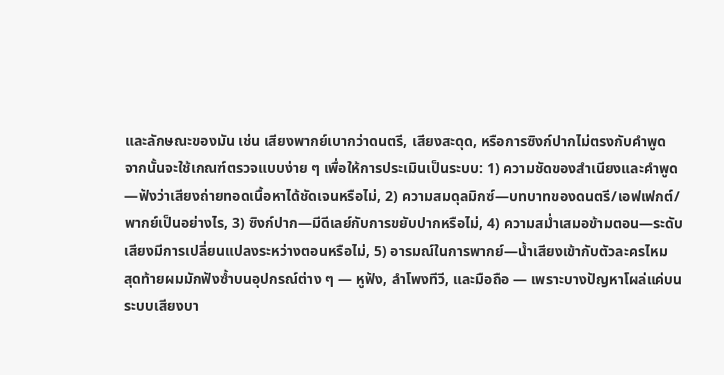และลักษณะของมัน เช่น เสียงพากย์เบากว่าดนตรี, เสียงสะดุด, หรือการซิงก์ปากไม่ตรงกับคำพูด
จากนั้นจะใช้เกณฑ์ตรวจแบบง่าย ๆ เพื่อให้การประเมินเป็นระบบ: 1) ความชัดของสำเนียงและคำพูด—ฟังว่าเสียงถ่ายทอดเนื้อหาได้ชัดเจนหรือไม่, 2) ความสมดุลมิกซ์—บทบาทของดนตรี/เอฟเฟกต์/พากย์เป็นอย่างไร, 3) ซิงก์ปาก—มีดีเลย์กับการขยับปากหรือไม่, 4) ความสม่ำเสมอข้ามตอน—ระดับเสียงมีการเปลี่ยนแปลงระหว่างตอนหรือไม่, 5) อารมณ์ในการพากย์—น้ำเสียงเข้ากับตัวละครไหม
สุดท้ายผมมักฟังซ้ำบนอุปกรณ์ต่าง ๆ — หูฟัง, ลำโพงทีวี, และมือถือ — เพราะบางปัญหาโผล่แค่บนระบบเสียงบา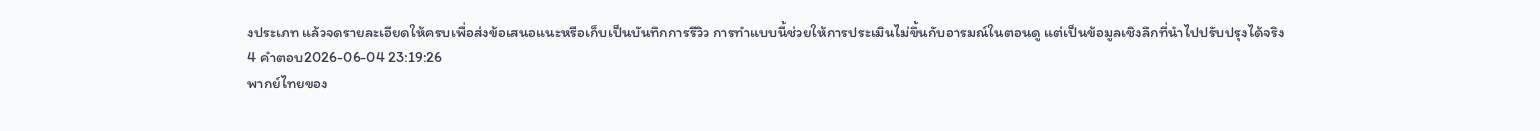งประเภท แล้วจดรายละเอียดให้ครบเพื่อส่งข้อเสนอแนะหรือเก็บเป็นบันทึกการรีวิว การทำแบบนี้ช่วยให้การประเมินไม่ขึ้นกับอารมณ์ในตอนดู แต่เป็นข้อมูลเชิงลึกที่นำไปปรับปรุงได้จริง
4 คำตอบ2026-06-04 23:19:26
พากย์ไทยของ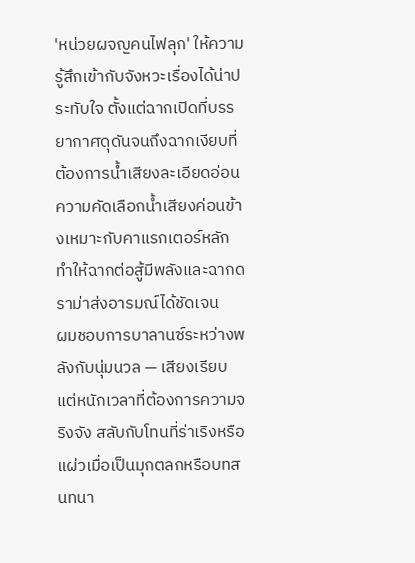'หน่วยผจญคนไฟลุก' ให้ความรู้สึกเข้ากับจังหวะเรื่องได้น่าประทับใจ ตั้งแต่ฉากเปิดที่บรรยากาศดุดันจนถึงฉากเงียบที่ต้องการน้ำเสียงละเอียดอ่อน ความคัดเลือกน้ำเสียงค่อนข้างเหมาะกับคาแรกเตอร์หลัก ทำให้ฉากต่อสู้มีพลังและฉากดราม่าส่งอารมณ์ได้ชัดเจน
ผมชอบการบาลานซ์ระหว่างพลังกับนุ่มนวล — เสียงเรียบแต่หนักเวลาที่ต้องการความจริงจัง สลับกับโทนที่ร่าเริงหรือแผ่วเมื่อเป็นมุกตลกหรือบทสนทนา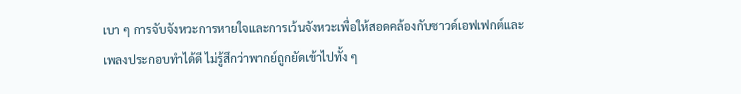เบา ๆ การจับจังหวะการหายใจและการเว้นจังหวะเพื่อให้สอดคล้องกับซาวด์เอฟเฟกต์และเพลงประกอบทำได้ดี ไม่รู้สึกว่าพากย์ถูกยัดเข้าไปทั้ง ๆ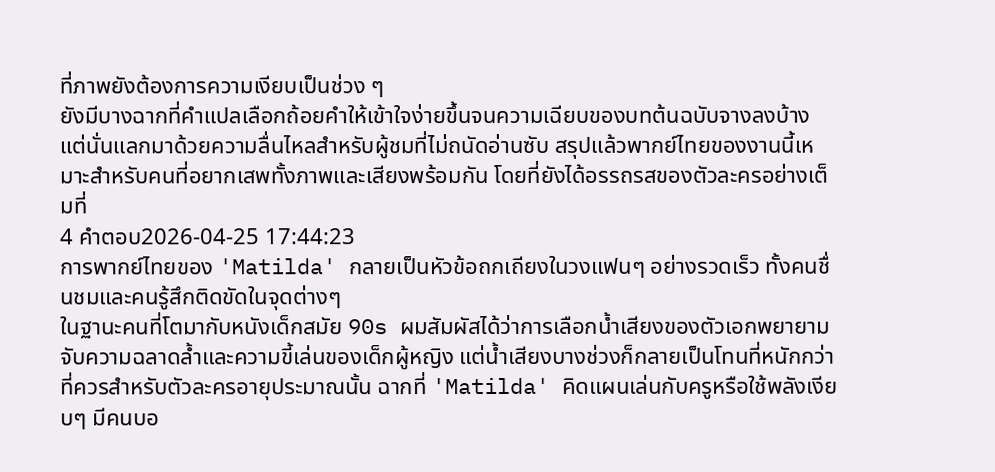ที่ภาพยังต้องการความเงียบเป็นช่วง ๆ
ยังมีบางฉากที่คำแปลเลือกถ้อยคำให้เข้าใจง่ายขึ้นจนความเฉียบของบทต้นฉบับจางลงบ้าง แต่นั่นแลกมาด้วยความลื่นไหลสำหรับผู้ชมที่ไม่ถนัดอ่านซับ สรุปแล้วพากย์ไทยของงานนี้เหมาะสำหรับคนที่อยากเสพทั้งภาพและเสียงพร้อมกัน โดยที่ยังได้อรรถรสของตัวละครอย่างเต็มที่
4 คำตอบ2026-04-25 17:44:23
การพากย์ไทยของ 'Matilda' กลายเป็นหัวข้อถกเถียงในวงแฟนๆ อย่างรวดเร็ว ทั้งคนชื่นชมและคนรู้สึกติดขัดในจุดต่างๆ
ในฐานะคนที่โตมากับหนังเด็กสมัย 90s ผมสัมผัสได้ว่าการเลือกน้ำเสียงของตัวเอกพยายามจับความฉลาดล้ำและความขี้เล่นของเด็กผู้หญิง แต่น้ำเสียงบางช่วงก็กลายเป็นโทนที่หนักกว่าที่ควรสำหรับตัวละครอายุประมาณนั้น ฉากที่ 'Matilda' คิดแผนเล่นกับครูหรือใช้พลังเงียบๆ มีคนบอ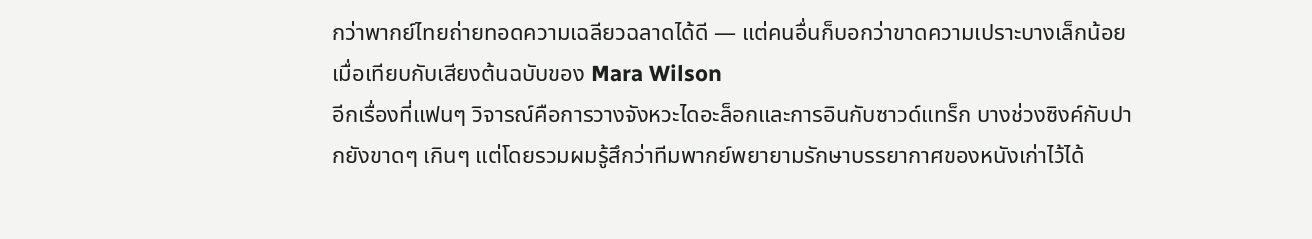กว่าพากย์ไทยถ่ายทอดความเฉลียวฉลาดได้ดี — แต่คนอื่นก็บอกว่าขาดความเปราะบางเล็กน้อยเมื่อเทียบกับเสียงต้นฉบับของ Mara Wilson
อีกเรื่องที่แฟนๆ วิจารณ์คือการวางจังหวะไดอะล็อกและการอินกับซาวด์แทร็ก บางช่วงซิงค์กับปากยังขาดๆ เกินๆ แต่โดยรวมผมรู้สึกว่าทีมพากย์พยายามรักษาบรรยากาศของหนังเก่าไว้ได้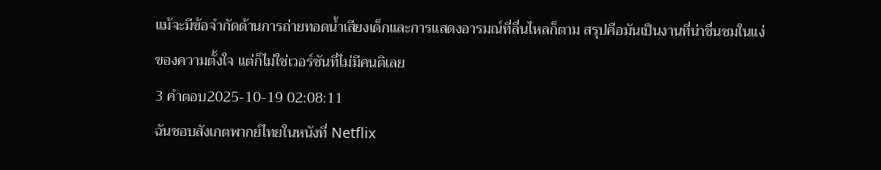แม้จะมีข้อจำกัดด้านการถ่ายทอดน้ำเสียงเด็กและการแสดงอารมณ์ที่ลื่นไหลก็ตาม สรุปคือมันเป็นงานที่น่าชื่นชมในแง่ของความตั้งใจ แต่ก็ไม่ใช่เวอร์ชันที่ไม่มีคนติเลย
3 คำตอบ2025-10-19 02:08:11
ฉันชอบสังเกตพากย์ไทยในหนังที่ Netflix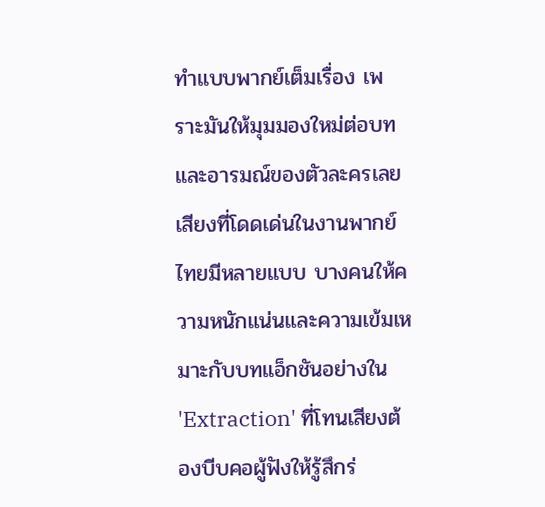ทำแบบพากย์เต็มเรื่อง เพราะมันให้มุมมองใหม่ต่อบทและอารมณ์ของตัวละครเลย
เสียงที่โดดเด่นในงานพากย์ไทยมีหลายแบบ บางคนให้ความหนักแน่นและความเข้มเหมาะกับบทแอ็กชันอย่างใน 'Extraction' ที่โทนเสียงต้องบีบคอผู้ฟังให้รู้สึกร่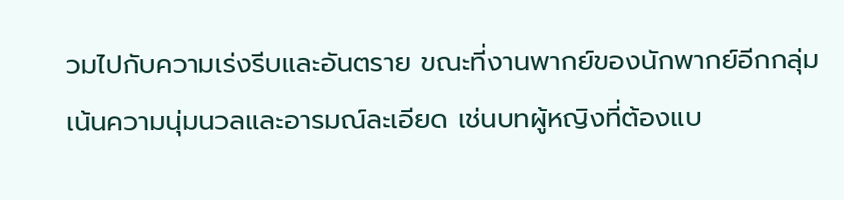วมไปกับความเร่งรีบและอันตราย ขณะที่งานพากย์ของนักพากย์อีกกลุ่มเน้นความนุ่มนวลและอารมณ์ละเอียด เช่นบทผู้หญิงที่ต้องแบ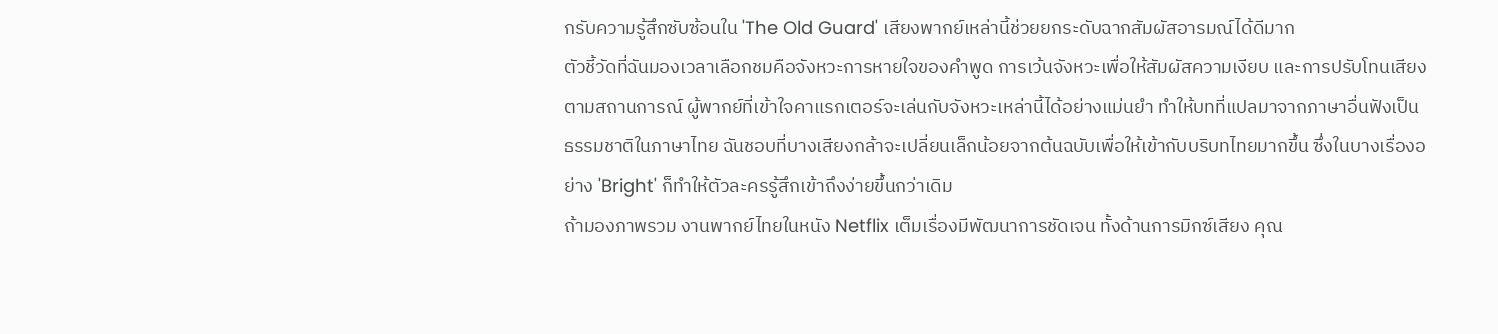กรับความรู้สึกซับซ้อนใน 'The Old Guard' เสียงพากย์เหล่านี้ช่วยยกระดับฉากสัมผัสอารมณ์ได้ดีมาก
ตัวชี้วัดที่ฉันมองเวลาเลือกชมคือจังหวะการหายใจของคำพูด การเว้นจังหวะเพื่อให้สัมผัสความเงียบ และการปรับโทนเสียงตามสถานการณ์ ผู้พากย์ที่เข้าใจคาแรกเตอร์จะเล่นกับจังหวะเหล่านี้ได้อย่างแม่นยำ ทำให้บทที่แปลมาจากภาษาอื่นฟังเป็นธรรมชาติในภาษาไทย ฉันชอบที่บางเสียงกล้าจะเปลี่ยนเล็กน้อยจากต้นฉบับเพื่อให้เข้ากับบริบทไทยมากขึ้น ซึ่งในบางเรื่องอย่าง 'Bright' ก็ทำให้ตัวละครรู้สึกเข้าถึงง่ายขึ้นกว่าเดิม
ถ้ามองภาพรวม งานพากย์ไทยในหนัง Netflix เต็มเรื่องมีพัฒนาการชัดเจน ทั้งด้านการมิกซ์เสียง คุณ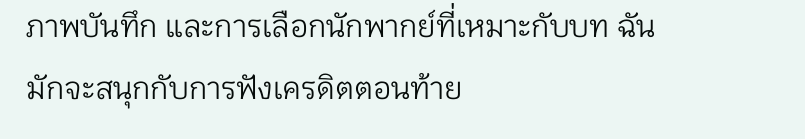ภาพบันทึก และการเลือกนักพากย์ที่เหมาะกับบท ฉันมักจะสนุกกับการฟังเครดิตตอนท้าย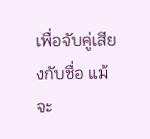เพื่อจับคู่เสียงกับชื่อ แม้จะ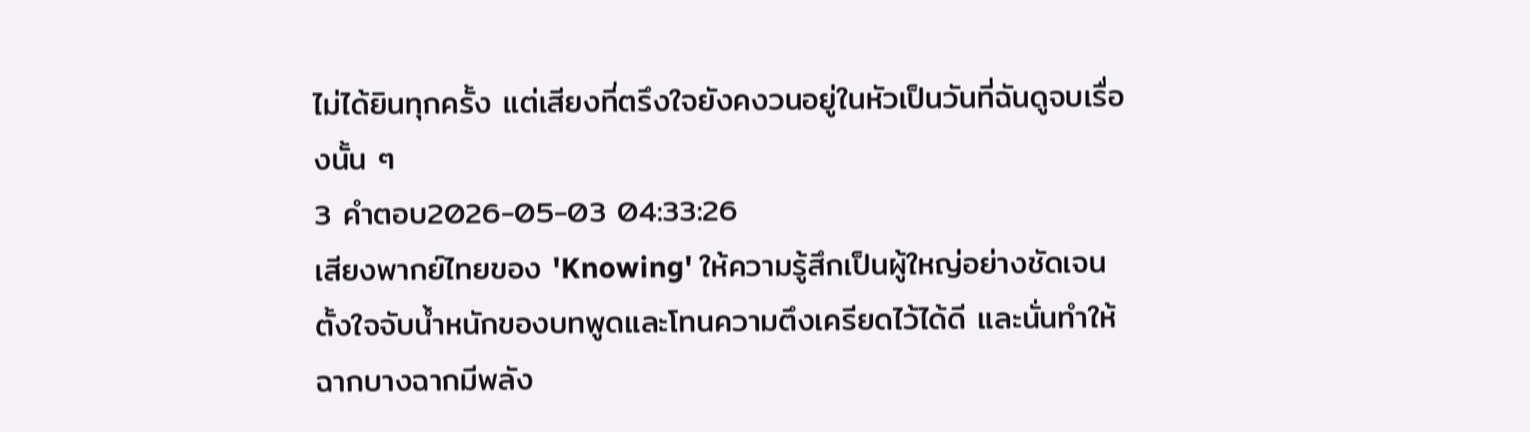ไม่ได้ยินทุกครั้ง แต่เสียงที่ตรึงใจยังคงวนอยู่ในหัวเป็นวันที่ฉันดูจบเรื่องนั้น ๆ
3 คำตอบ2026-05-03 04:33:26
เสียงพากย์ไทยของ 'Knowing' ให้ความรู้สึกเป็นผู้ใหญ่อย่างชัดเจน ตั้งใจจับน้ำหนักของบทพูดและโทนความตึงเครียดไว้ได้ดี และนั่นทำให้ฉากบางฉากมีพลัง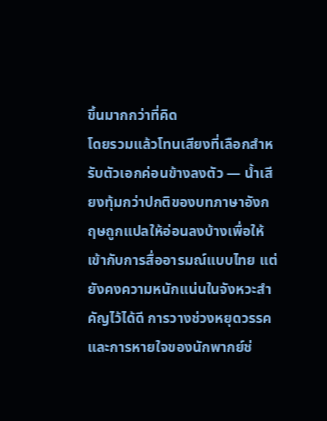ขึ้นมากกว่าที่คิด
โดยรวมแล้วโทนเสียงที่เลือกสำหรับตัวเอกค่อนข้างลงตัว — น้ำเสียงทุ้มกว่าปกติของบทภาษาอังกฤษถูกแปลให้อ่อนลงบ้างเพื่อให้เข้ากับการสื่ออารมณ์แบบไทย แต่ยังคงความหนักแน่นในจังหวะสำคัญไว้ได้ดี การวางช่วงหยุดวรรคและการหายใจของนักพากย์ช่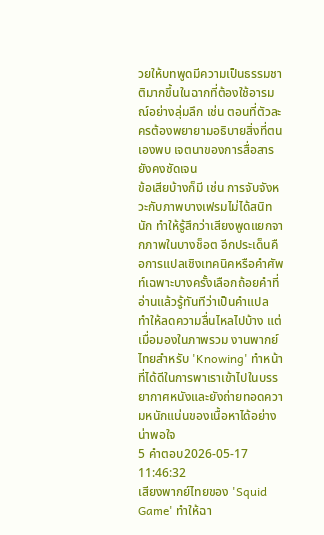วยให้บทพูดมีความเป็นธรรมชาติมากขึ้นในฉากที่ต้องใช้อารมณ์อย่างลุ่มลึก เช่น ตอนที่ตัวละครต้องพยายามอธิบายสิ่งที่ตนเองพบ เจตนาของการสื่อสารยังคงชัดเจน
ข้อเสียบ้างก็มี เช่น การจับจังหวะกับภาพบางเฟรมไม่ได้สนิทนัก ทำให้รู้สึกว่าเสียงพูดแยกจากภาพในบางช็อต อีกประเด็นคือการแปลเชิงเทคนิคหรือคำศัพท์เฉพาะบางครั้งเลือกถ้อยคำที่อ่านแล้วรู้ทันทีว่าเป็นคำแปล ทำให้ลดความลื่นไหลไปบ้าง แต่เมื่อมองในภาพรวม งานพากย์ไทยสำหรับ 'Knowing' ทำหน้าที่ได้ดีในการพาเราเข้าไปในบรรยากาศหนังและยังถ่ายทอดความหนักแน่นของเนื้อหาได้อย่างน่าพอใจ
5 คำตอบ2026-05-17 11:46:32
เสียงพากย์ไทยของ 'Squid Game' ทำให้ฉา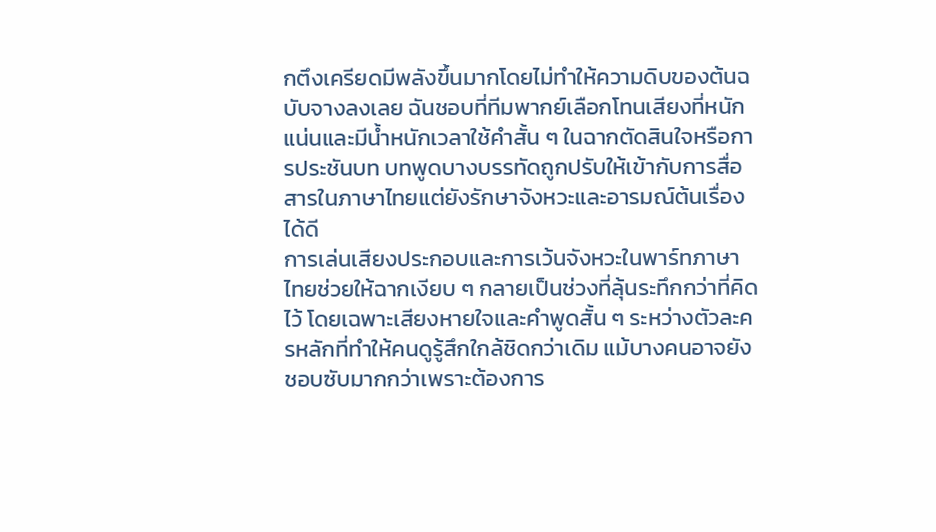กตึงเครียดมีพลังขึ้นมากโดยไม่ทำให้ความดิบของต้นฉบับจางลงเลย ฉันชอบที่ทีมพากย์เลือกโทนเสียงที่หนักแน่นและมีน้ำหนักเวลาใช้คำสั้น ๆ ในฉากตัดสินใจหรือการประชันบท บทพูดบางบรรทัดถูกปรับให้เข้ากับการสื่อสารในภาษาไทยแต่ยังรักษาจังหวะและอารมณ์ต้นเรื่องได้ดี
การเล่นเสียงประกอบและการเว้นจังหวะในพาร์ทภาษาไทยช่วยให้ฉากเงียบ ๆ กลายเป็นช่วงที่ลุ้นระทึกกว่าที่คิดไว้ โดยเฉพาะเสียงหายใจและคำพูดสั้น ๆ ระหว่างตัวละครหลักที่ทำให้คนดูรู้สึกใกล้ชิดกว่าเดิม แม้บางคนอาจยังชอบซับมากกว่าเพราะต้องการ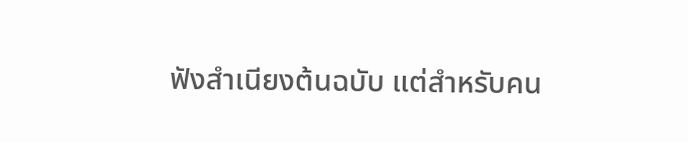ฟังสำเนียงต้นฉบับ แต่สำหรับคน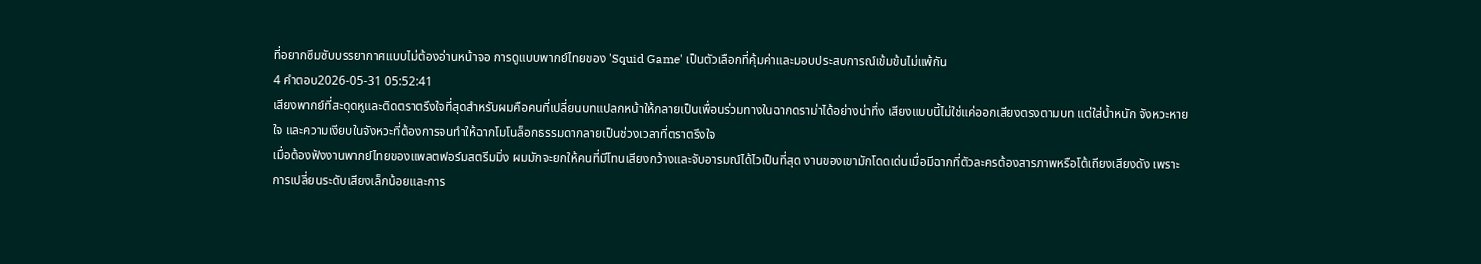ที่อยากซึมซับบรรยากาศแบบไม่ต้องอ่านหน้าจอ การดูแบบพากย์ไทยของ 'Squid Game' เป็นตัวเลือกที่คุ้มค่าและมอบประสบการณ์เข้มข้นไม่แพ้กัน
4 คำตอบ2026-05-31 05:52:41
เสียงพากย์ที่สะดุดหูและติดตราตรึงใจที่สุดสำหรับผมคือคนที่เปลี่ยนบทแปลกหน้าให้กลายเป็นเพื่อนร่วมทางในฉากดราม่าได้อย่างน่าทึ่ง เสียงแบบนี้ไม่ใช่แค่ออกเสียงตรงตามบท แต่ใส่น้ำหนัก จังหวะหายใจ และความเงียบในจังหวะที่ต้องการจนทำให้ฉากโมโนล็อกธรรมดากลายเป็นช่วงเวลาที่ตราตรึงใจ
เมื่อต้องฟังงานพากย์ไทยของแพลตฟอร์มสตรีมมิ่ง ผมมักจะยกให้คนที่มีโทนเสียงกว้างและจับอารมณ์ได้ไวเป็นที่สุด งานของเขามักโดดเด่นเมื่อมีฉากที่ตัวละครต้องสารภาพหรือโต้เถียงเสียงดัง เพราะการเปลี่ยนระดับเสียงเล็กน้อยและการ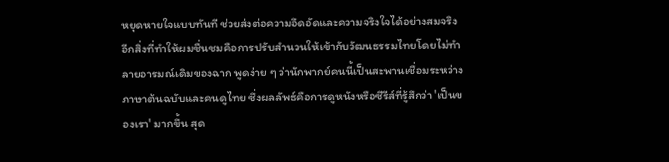หยุดหายใจแบบทันที ช่วยส่งต่อความอึดอัดและความจริงใจได้อย่างสมจริง
อีกสิ่งที่ทำให้ผมชื่นชมคือการปรับสำนวนให้เข้ากับวัฒนธรรมไทยโดยไม่ทำลายอารมณ์เดิมของฉาก พูดง่าย ๆ ว่านักพากย์คนนี้เป็นสะพานเชื่อมระหว่างภาษาต้นฉบับและคนดูไทย ซึ่งผลลัพธ์คือการดูหนังหรือซีรีส์ที่รู้สึกว่า 'เป็นของเรา' มากขึ้น สุด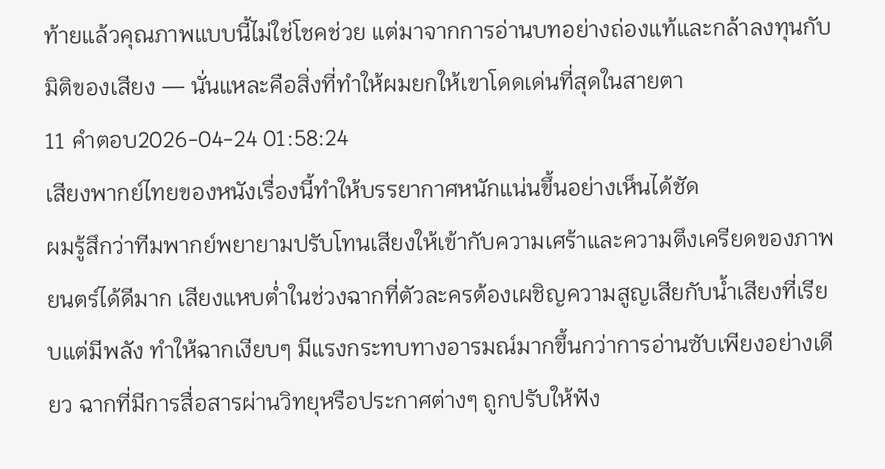ท้ายแล้วคุณภาพแบบนี้ไม่ใช่โชคช่วย แต่มาจากการอ่านบทอย่างถ่องแท้และกล้าลงทุนกับมิติของเสียง — นั่นแหละคือสิ่งที่ทำให้ผมยกให้เขาโดดเด่นที่สุดในสายตา
11 คำตอบ2026-04-24 01:58:24
เสียงพากย์ไทยของหนังเรื่องนี้ทำให้บรรยากาศหนักแน่นขึ้นอย่างเห็นได้ชัด
ผมรู้สึกว่าทีมพากย์พยายามปรับโทนเสียงให้เข้ากับความเศร้าและความตึงเครียดของภาพยนตร์ได้ดีมาก เสียงแหบต่ำในช่วงฉากที่ตัวละครต้องเผชิญความสูญเสียกับน้ำเสียงที่เรียบแต่มีพลัง ทำให้ฉากเงียบๆ มีแรงกระทบทางอารมณ์มากขึ้นกว่าการอ่านซับเพียงอย่างเดียว ฉากที่มีการสื่อสารผ่านวิทยุหรือประกาศต่างๆ ถูกปรับให้ฟัง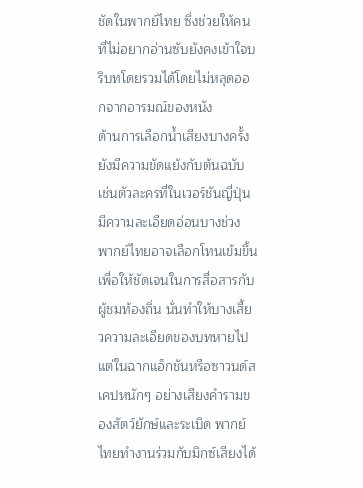ชัดในพากย์ไทย ซึ่งช่วยให้คนที่ไม่อยากอ่านซับยังคงเข้าใจบริบทโดยรวมได้โดยไม่หลุดออกจากอารมณ์ของหนัง
ด้านการเลือกน้ำเสียงบางครั้งยังมีความขัดแย้งกับต้นฉบับ เช่นตัวละครที่ในเวอร์ชันญี่ปุ่นมีความละเอียดอ่อนบางช่วง พากย์ไทยอาจเลือกโทนเข้มขึ้นเพื่อให้ชัดเจนในการสื่อสารกับผู้ชมท้องถิ่น นั่นทำให้บางเสี้ยวความละเอียดของบทหายไป แต่ในฉากแอ็กชันหรือซาวนด์สเคปหนักๆ อย่างเสียงคำรามของสัตว์ยักษ์และระเบิด พากย์ไทยทำงานร่วมกับมิกซ์เสียงได้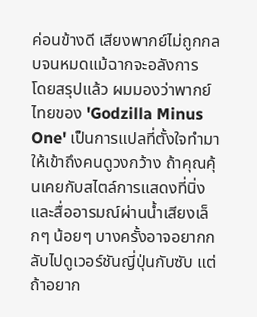ค่อนข้างดี เสียงพากย์ไม่ถูกกลบจนหมดแม้ฉากจะอลังการ
โดยสรุปแล้ว ผมมองว่าพากย์ไทยของ 'Godzilla Minus One' เป็นการแปลที่ตั้งใจทำมาให้เข้าถึงคนดูวงกว้าง ถ้าคุณคุ้นเคยกับสไตล์การแสดงที่นิ่งและสื่ออารมณ์ผ่านน้ำเสียงเล็กๆ น้อยๆ บางครั้งอาจอยากกลับไปดูเวอร์ชันญี่ปุ่นกับซับ แต่ถ้าอยาก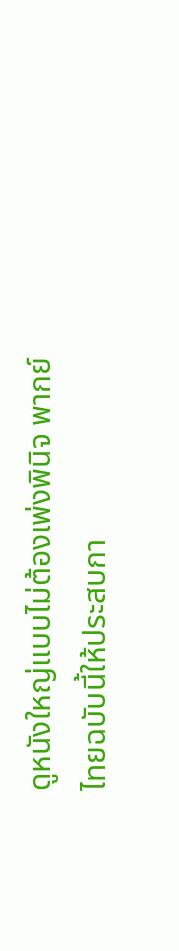ดูหนังใหญ่แบบไม่ต้องเพ่งพินิจ พากย์ไทยฉบับนี้ให้ประสบกา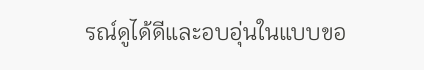รณ์ดูได้ดีและอบอุ่นในแบบขอ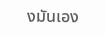งมันเอง